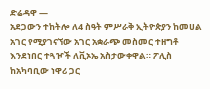ድሬዳዋ —
አደጋውን ተከትሎ ለ4 ስዓት ምሥራቅ ኢትዮጵያን ከመሀል አገር የሚያገናኘው አገር አቋራጭ መስመር ተዘግቶ እንደነበር ተጓዦች ለቪኦኤ አስታውቀዋል። ፖሊስ ከአካባቢው ነዋሪ ጋር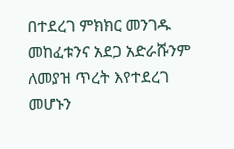በተደረገ ምክክር መንገዱ መከፈቱንና አደጋ አድራሹንም ለመያዝ ጥረት እየተደረገ መሆኑን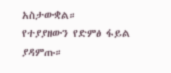አስታውቋል።
የተያያዘውን የድምፅ ፋይል ያዳምጡ።